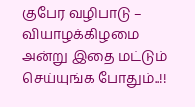குபேர வழிபாடு – வியாழக்கிழமை அன்று இதை மட்டும் செய்யுங்க போதும்..!!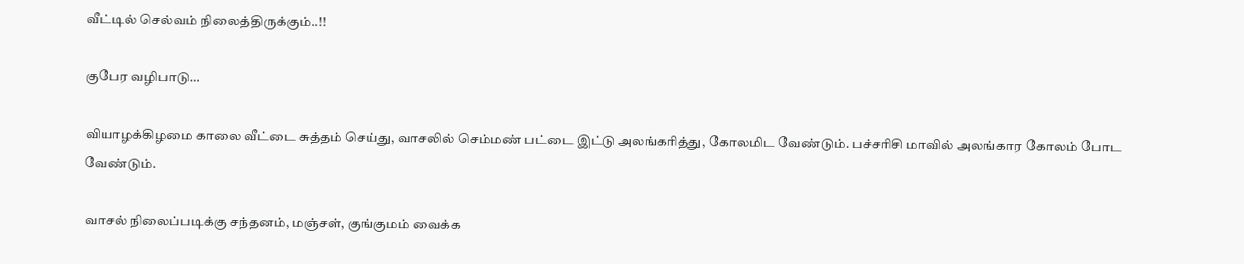வீட்டில் செல்வம் நிலைத்திருக்கும்..!!

குபேர வழிபாடு…

வியாழக்கிழமை காலை வீட்டை சுத்தம் செய்து, வாசலில் செம்மண் பட்டை இட்டு அலங்கரித்து, கோலமிட வேண்டும். பச்சரிசி மாவில் அலங்கார கோலம் போட வேண்டும்.

வாசல் நிலைப்படிக்கு சந்தனம், மஞ்சள், குங்குமம் வைக்க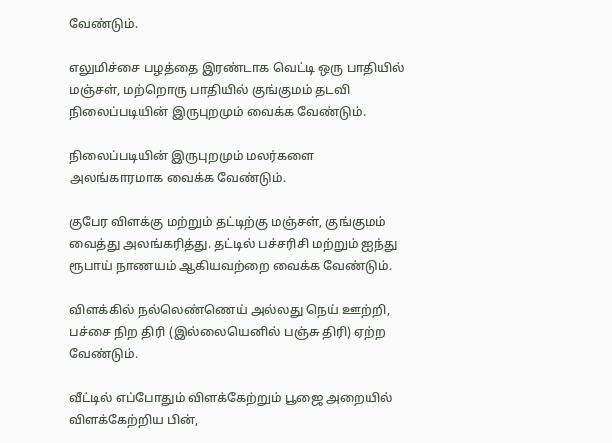வேண்டும்.

எலுமிச்சை பழத்தை இரண்டாக வெட்டி ஒரு பாதியில் மஞ்சள், மற்றொரு பாதியில் குங்குமம் தடவி நிலைப்படியின் இருபுறமும் வைக்க வேண்டும்.

நிலைப்படியின் இருபுறமும் மலர்களை அலங்காரமாக வைக்க வேண்டும்.

குபேர விளக்கு மற்றும் தட்டிற்கு மஞ்சள், குங்குமம் வைத்து அலங்கரித்து. தட்டில் பச்சரிசி மற்றும் ஐந்து ரூபாய் நாணயம் ஆகியவற்றை வைக்க வேண்டும்.

விளக்கில் நல்லெண்ணெய் அல்லது நெய் ஊற்றி, பச்சை நிற திரி (இல்லையெனில் பஞ்சு திரி) ஏற்ற வேண்டும்.

வீட்டில் எப்போதும் விளக்கேற்றும் பூஜை அறையில் விளக்கேற்றிய பின்,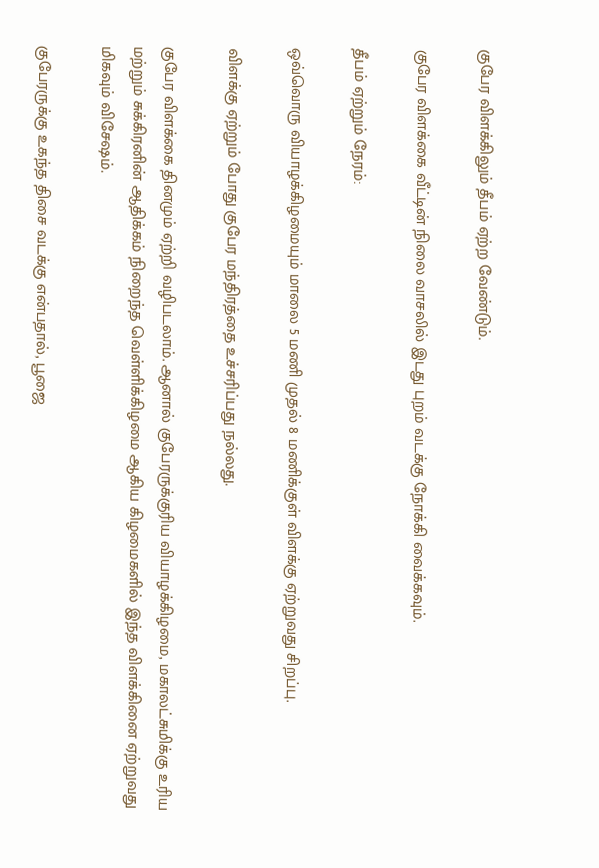குபேர விளக்கிலும் தீபம் ஏற்ற வேண்டும்.

குபேர விளக்கை வீட்டின் நிலை வாசலில் இடது புறம் வடக்கு நோக்கி வைக்கவும்.

தீபம் ஏற்றும் நேரம்:

ஒவ்வொரு வியாழக்கிழமையும் மாலை 5 மணி முதல் 8 மணிக்குள் விளக்கு ஏற்றுவது சிறப்பு.

விளக்கு ஏற்றும் போது குபேர மந்திரத்தை உச்சரிப்பது நல்லது.

குபேர விளக்கை தினமும் ஏற்றி வழிபடலாம். ஆனால் குபேரருக்குரிய வியாழக்கிழமை, மகாலட்சுமிக்கு உரிய மற்றும் சுக்கிரனின் ஆதிக்கம் நிறைந்த வெள்ளிக்கிழமை ஆகிய கிழமைகளில் இந்த விளக்கினை ஏற்றுவது மிகவும் விசேஷம்.

குபேரருக்கு உகந்த திசை வடக்கு என்பதால், பூஜை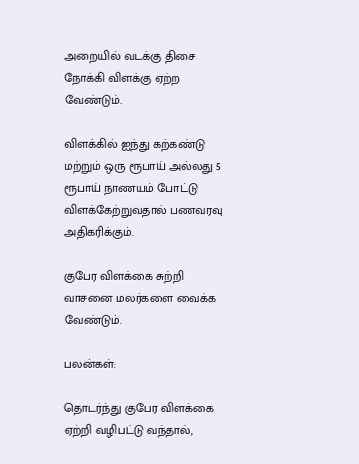அறையில் வடக்கு திசை நோக்கி விளக்கு ஏற்ற வேண்டும்.

விளக்கில் ஐந்து கற்கண்டு மற்றும் ஒரு ரூபாய் அல்லது 5 ரூபாய் நாணயம் போட்டு விளக்கேற்றுவதால் பணவரவு அதிகரிக்கும்.

குபேர விளக்கை சுற்றி வாசனை மலர்களை வைக்க வேண்டும்.

பலன்கள்:

தொடர்ந்து குபேர விளக்கை ஏற்றி வழிபட்டு வந்தால்,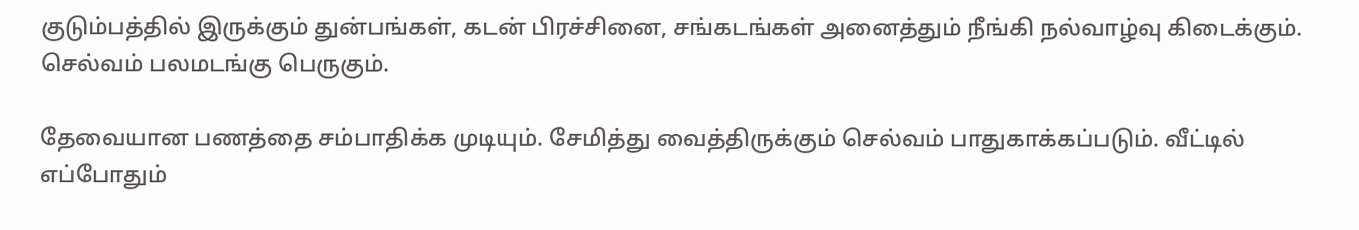குடும்பத்தில் இருக்கும் துன்பங்கள், கடன் பிரச்சினை, சங்கடங்கள் அனைத்தும் நீங்கி நல்வாழ்வு கிடைக்கும். செல்வம் பலமடங்கு பெருகும்.

தேவையான பணத்தை சம்பாதிக்க முடியும். சேமித்து வைத்திருக்கும் செல்வம் பாதுகாக்கப்படும். வீட்டில் எப்போதும்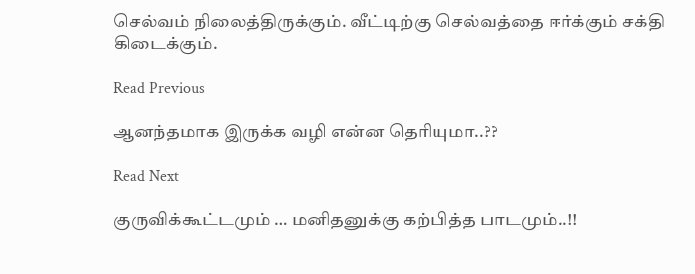செல்வம் நிலைத்திருக்கும். வீட்டிற்கு செல்வத்தை ஈர்க்கும் சக்தி கிடைக்கும்.

Read Previous

ஆனந்தமாக இருக்க வழி என்ன தெரியுமா..??

Read Next

குருவிக்கூட்டமும் … மனிதனுக்கு கற்பித்த பாடமும்..!!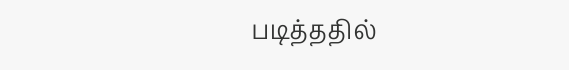படித்ததில்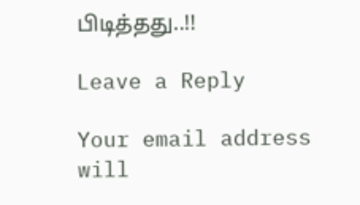பிடித்தது..!!

Leave a Reply

Your email address will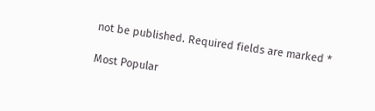not be published. Required fields are marked *

Most Popular